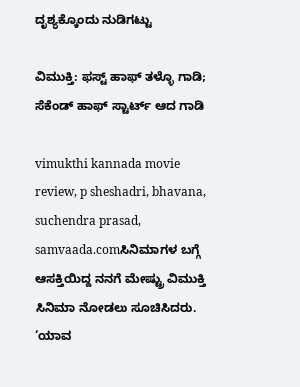ದೃಶ್ಯಕ್ಕೊಂದು ನುಡಿಗಟ್ಟು

ವಿಮುಕ್ತಿ: ಫಸ್ಟ್ ಹಾಫ್ ತಳ್ಳೊ ಗಾಡಿ; ಸೆಕೆಂಡ್ ಹಾಫ್ ಸ್ಟಾರ್ಟ್ ಆದ ಗಾಡಿ

vimukthi kannada movie review, p sheshadri, bhavana, suchendra prasad, samvaada.comಸಿನಿಮಾಗಳ ಬಗ್ಗೆ ಆಸಕ್ತಿಯಿದ್ದ ನನಗೆ ಮೇಷ್ಟ್ರು ವಿಮುಕ್ತಿ ಸಿನಿಮಾ ನೋಡಲು ಸೂಚಿಸಿದರು. ‘ಯಾವ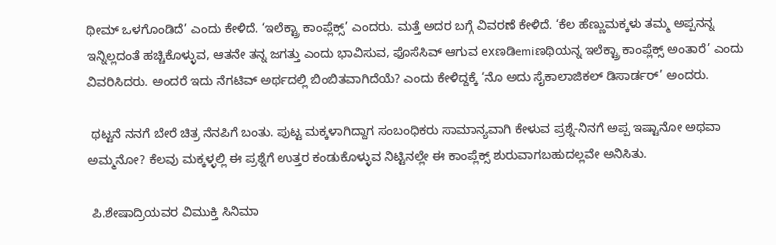ಥೀಮ್ ಒಳಗೊಂಡಿದೆ’ ಎಂದು ಕೇಳಿದೆ. ‘ಇಲೆಕ್ಟ್ರಾ ಕಾಂಪ್ಲೆಕ್ಸ್’ ಎಂದರು. ಮತ್ತೆ ಅದರ ಬಗ್ಗೆ ವಿವರಣೆ ಕೇಳಿದೆ. ‘ಕೆಲ ಹೆಣ್ಣುಮಕ್ಕಳು ತಮ್ಮ ಅಪ್ಪನನ್ನ ಇನ್ನಿಲ್ಲದಂತೆ ಹಚ್ಚಿಕೊಳ್ಳುವ, ಆತನೇ ತನ್ನ ಜಗತ್ತು ಎಂದು ಭಾವಿಸುವ, ಫೊಸೆಸಿವ್ ಆಗುವ exಣಡಿemiಣಥಿಯನ್ನ ಇಲೆಕ್ಟ್ರಾ ಕಾಂಪ್ಲೆಕ್ಸ್ ಅಂತಾರೆ’ ಎಂದು ವಿವರಿಸಿದರು. ಅಂದರೆ ಇದು ನೆಗಟಿವ್ ಅರ್ಥದಲ್ಲಿ ಬಿಂಬಿತವಾಗಿದೆಯೆ? ಎಂದು ಕೇಳಿದ್ದಕ್ಕೆ ‘ನೊ ಅದು ಸೈಕಾಲಾಜಿಕಲ್ ಡಿಸಾರ್ಡರ್’ ಅಂದರು.

 ಥಟ್ಟನೆ ನನಗೆ ಬೇರೆ ಚಿತ್ರ ನೆನಪಿಗೆ ಬಂತು. ಪುಟ್ಟ ಮಕ್ಕಳಾಗಿದ್ದಾಗ ಸಂಬಂಧಿಕರು ಸಾಮಾನ್ಯವಾಗಿ ಕೇಳುವ ಪ್ರಶ್ನೆ-ನಿನಗೆ ಅಪ್ಪ ಇಷ್ಟಾನೋ ಅಥವಾ ಅಮ್ಮನೋ? ಕೆಲವು ಮಕ್ಕಳ್ಳಲ್ಲಿ ಈ ಪ್ರಶ್ನೆಗೆ ಉತ್ತರ ಕಂಡುಕೊಳ್ಳುವ ನಿಟ್ಟಿನಲ್ಲೇ ಈ ಕಾಂಪ್ಲೆಕ್ಸ್ ಶುರುವಾಗಬಹುದಲ್ಲವೇ ಅನಿಸಿತು.

 ಪಿ.ಶೇಷಾದ್ರಿಯವರ ವಿಮುಕ್ತಿ ಸಿನಿಮಾ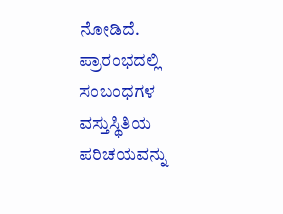ನೋಡಿದೆ. ಪ್ರಾರಂಭದಲ್ಲಿ ಸಂಬಂಧಗಳ ವಸ್ತುಸ್ಥಿತಿಯ ಪರಿಚಯವನ್ನು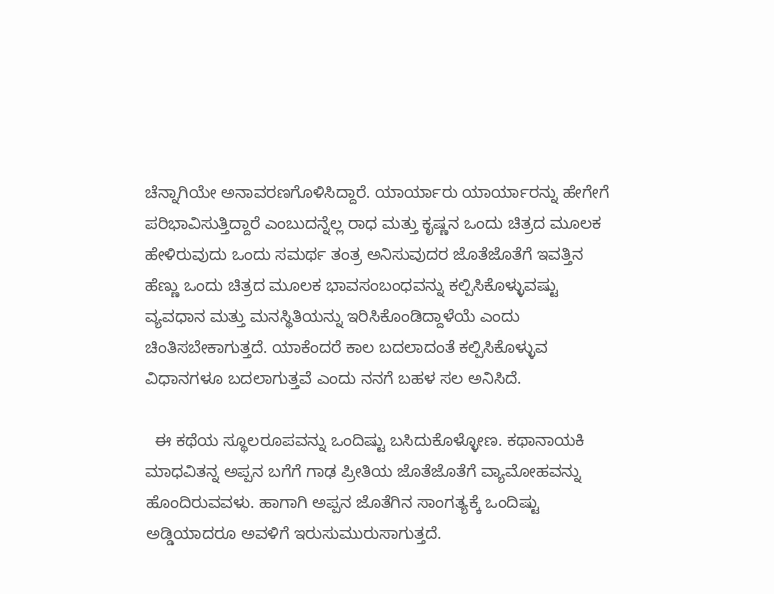ಚೆನ್ನಾಗಿಯೇ ಅನಾವರಣಗೊಳಿಸಿದ್ದಾರೆ. ಯಾರ್ಯಾರು ಯಾರ್ಯಾರನ್ನು ಹೇಗೇಗೆ ಪರಿಭಾವಿಸುತ್ತಿದ್ದಾರೆ ಎಂಬುದನ್ನೆಲ್ಲ ರಾಧ ಮತ್ತು ಕೃಷ್ಣನ ಒಂದು ಚಿತ್ರದ ಮೂಲಕ ಹೇಳಿರುವುದು ಒಂದು ಸಮರ್ಥ ತಂತ್ರ ಅನಿಸುವುದರ ಜೊತೆಜೊತೆಗೆ ಇವತ್ತಿನ ಹೆಣ್ಣು ಒಂದು ಚಿತ್ರದ ಮೂಲಕ ಭಾವಸಂಬಂಧವನ್ನು ಕಲ್ಪಿಸಿಕೊಳ್ಳುವಷ್ಟು ವ್ಯವಧಾನ ಮತ್ತು ಮನಸ್ಥಿತಿಯನ್ನು ಇರಿಸಿಕೊಂಡಿದ್ದಾಳೆಯೆ ಎಂದು ಚಿಂತಿಸಬೇಕಾಗುತ್ತದೆ. ಯಾಕೆಂದರೆ ಕಾಲ ಬದಲಾದಂತೆ ಕಲ್ಪಿಸಿಕೊಳ್ಳುವ ವಿಧಾನಗಳೂ ಬದಲಾಗುತ್ತವೆ ಎಂದು ನನಗೆ ಬಹಳ ಸಲ ಅನಿಸಿದೆ.

  ಈ ಕಥೆಯ ಸ್ಥೂಲರೂಪವನ್ನು ಒಂದಿಷ್ಟು ಬಸಿದುಕೊಳ್ಳೋಣ. ಕಥಾನಾಯಕಿ ಮಾಧವಿತನ್ನ ಅಪ್ಪನ ಬಗೆಗೆ ಗಾಢ ಪ್ರೀತಿಯ ಜೊತೆಜೊತೆಗೆ ವ್ಯಾಮೋಹವನ್ನು ಹೊಂದಿರುವವಳು. ಹಾಗಾಗಿ ಅಪ್ಪನ ಜೊತೆಗಿನ ಸಾಂಗತ್ಯಕ್ಕೆ ಒಂದಿಷ್ಟು ಅಡ್ಡಿಯಾದರೂ ಅವಳಿಗೆ ಇರುಸುಮುರುಸಾಗುತ್ತದೆ.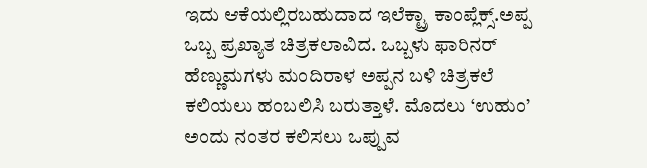ಇದು ಆಕೆಯಲ್ಲಿರಬಹುದಾದ ಇಲೆಕ್ಟ್ರಾ ಕಾಂಪ್ಲೆಕ್ಸ್.ಅಪ್ಪ ಒಬ್ಬ ಪ್ರಖ್ಯಾತ ಚಿತ್ರಕಲಾವಿದ. ಒಬ್ಬಳು ಫಾರಿನರ್ ಹೆಣ್ಣುಮಗಳು ಮಂದಿರಾಳ ಅಪ್ಪನ ಬಳಿ ಚಿತ್ರಕಲೆ ಕಲಿಯಲು ಹಂಬಲಿಸಿ ಬರುತ್ತಾಳೆ. ಮೊದಲು ‘ಉಹುಂ’ ಅಂದು ನಂತರ ಕಲಿಸಲು ಒಪ್ಪುವ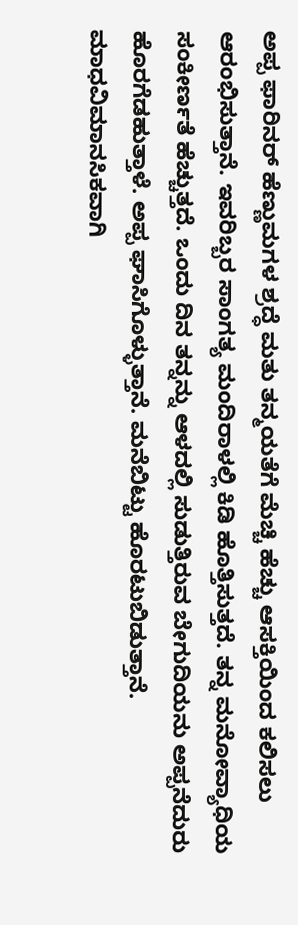ಅಪ್ಪ ಫಾರಿನರ್ ಹೆಣ್ಣುಮಗಳ ಶ್ರದ್ಧೆ ಮತು ತನ್ಮಯತೆಗೆ ಮೆಚ್ಚಿ ಹೆಚ್ಚು ಆಸಕ್ತಿಯಿಂದ ಕಲಿಸಲು ಆರಂಭಿಸುತ್ತಾನೆ. ಇವರಿಬ್ಬರ ಸಾಂಗತ್ಯ ಮಂದಿರಾಳಲ್ಲಿ ಕಿಡಿ ಹೊತ್ತಿಸುತ್ತದೆ. ತನ್ನ ಮನೋವ್ಯಾಧಿಯ ಸಂಕೀರ್ಣತೆ ಹೆಚ್ಚುತ್ತದೆ. ಒಂದು ದಿನ ತನ್ನನ್ನು ಆಳದಲ್ಲಿ ಸುಡುತ್ತಿರುವ ಬೇಗುದಿಯನು ಅಪ್ಪನೆದುರು ಹೊರಗೆಡಹುತ್ತಾಳೆ. ಅಪ್ಪ ಘಾಸಿಗೊಳ್ಳುತ್ತಾನೆ. ಮನೆಬಿಟ್ಟು ಹೊರಟುಬಿಡುತ್ತಾನೆ. ಮಾಧವಿಮಾನಸಿಕವಾಗಿ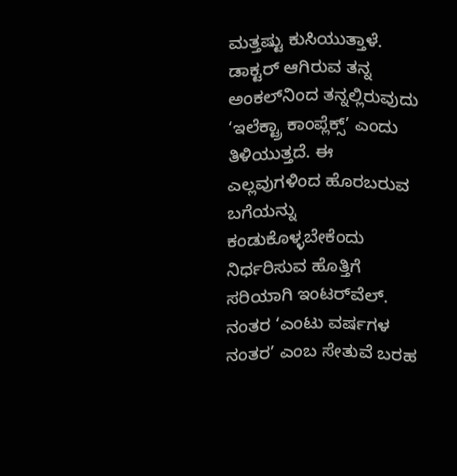ಮತ್ತಷ್ಟು ಕುಸಿಯುತ್ತಾಳೆ. ಡಾಕ್ಟರ್ ಆಗಿರುವ ತನ್ನ ಅಂಕಲ್‌ನಿಂದ ತನ್ನಲ್ಲಿರುವುದು ‘ಇಲೆಕ್ಟ್ರಾ ಕಾಂಪ್ಲೆಕ್ಸ್’ ಎಂದು ತಿಳಿಯುತ್ತದೆ. ಈ ಎಲ್ಲವುಗಳಿಂದ ಹೊರಬರುವ ಬಗೆಯನ್ನು ಕಂಡುಕೊಳ್ಳಬೇಕೆಂದು ನಿರ್ಧರಿಸುವ ಹೊತ್ತಿಗೆ ಸರಿಯಾಗಿ ಇಂಟರ್‌ವೆಲ್. ನಂತರ ‘ಎಂಟು ವರ್ಷಗಳ ನಂತರ’ ಎಂಬ ಸೇತುವೆ ಬರಹ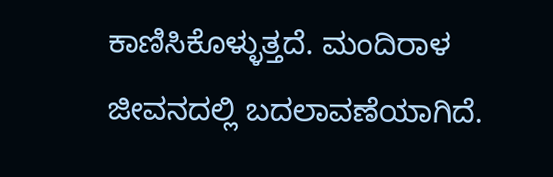ಕಾಣಿಸಿಕೊಳ್ಳುತ್ತದೆ. ಮಂದಿರಾಳ ಜೀವನದಲ್ಲಿ ಬದಲಾವಣೆಯಾಗಿದೆ.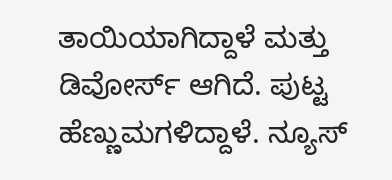ತಾಯಿಯಾಗಿದ್ದಾಳೆ ಮತ್ತು ಡಿವೋರ್ಸ್ ಆಗಿದೆ. ಪುಟ್ಟ ಹೆಣ್ಣುಮಗಳಿದ್ದಾಳೆ. ನ್ಯೂಸ್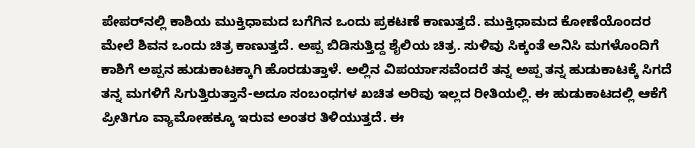ಪೇಪರ್‌ನಲ್ಲಿ ಕಾಶಿಯ ಮುಕ್ತಿಧಾಮದ ಬಗೆಗಿನ ಒಂದು ಪ್ರಕಟಣೆ ಕಾಣುತ್ತದೆ. ಮುಕ್ತಿಧಾಮದ ಕೋಣೆಯೊಂದರ ಮೇಲೆ ಶಿವನ ಒಂದು ಚಿತ್ರ ಕಾಣುತ್ತದೆ. ಅಪ್ಪ ಬಿಡಿಸುತ್ತಿದ್ದ ಶೈಲಿಯ ಚಿತ್ರ. ಸುಳಿವು ಸಿಕ್ಕಂತೆ ಅನಿಸಿ ಮಗಳೊಂದಿಗೆ ಕಾಶಿಗೆ ಅಪ್ಪನ ಹುಡುಕಾಟಕ್ಕಾಗಿ ಹೊರಡುತ್ತಾಳೆ. ಅಲ್ಲಿನ ವಿಪರ್ಯಾಸವೆಂದರೆ ತನ್ನ ಅಪ್ಪ ತನ್ನ ಹುಡುಕಾಟಕ್ಕೆ ಸಿಗದೆ ತನ್ನ ಮಗಳಿಗೆ ಸಿಗುತ್ತಿರುತ್ತಾನೆ-ಅದೂ ಸಂಬಂಧಗಳ ಖಚಿತ ಅರಿವು ಇಲ್ಲದ ರೀತಿಯಲ್ಲಿ. ಈ ಹುಡುಕಾಟದಲ್ಲಿ ಆಕೆಗೆ ಪ್ರೀತಿಗೂ ವ್ಯಾಮೋಹಕ್ಕೂ ಇರುವ ಅಂತರ ತಿಳಿಯುತ್ತದೆ. ಈ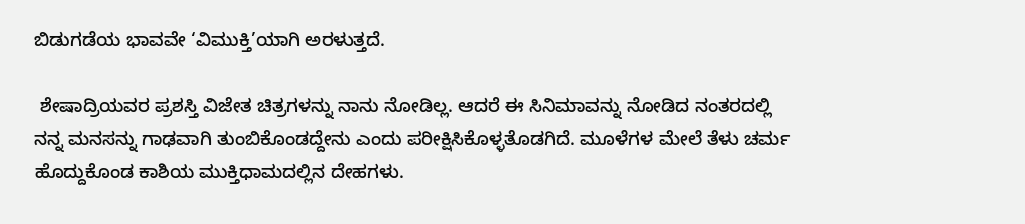ಬಿಡುಗಡೆಯ ಭಾವವೇ ‘ವಿಮುಕ್ತಿ’ಯಾಗಿ ಅರಳುತ್ತದೆ.

 ಶೇಷಾದ್ರಿಯವರ ಪ್ರಶಸ್ತಿ ವಿಜೇತ ಚಿತ್ರಗಳನ್ನು ನಾನು ನೋಡಿಲ್ಲ. ಆದರೆ ಈ ಸಿನಿಮಾವನ್ನು ನೋಡಿದ ನಂತರದಲ್ಲಿ ನನ್ನ ಮನಸನ್ನು ಗಾಢವಾಗಿ ತುಂಬಿಕೊಂಡದ್ದೇನು ಎಂದು ಪರೀಕ್ಷಿಸಿಕೊಳ್ಳತೊಡಗಿದೆ. ಮೂಳೆಗಳ ಮೇಲೆ ತೆಳು ಚರ್ಮ ಹೊದ್ದುಕೊಂಡ ಕಾಶಿಯ ಮುಕ್ತಿಧಾಮದಲ್ಲಿನ ದೇಹಗಳು.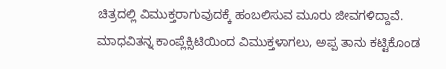ಚಿತ್ರದಲ್ಲಿ ವಿಮುಕ್ತರಾಗುವುದಕ್ಕೆ ಹಂಬಲಿಸುವ ಮೂರು ಜೀವಗಳಿದ್ದಾವೆ. ಮಾಧವಿತನ್ನ ಕಾಂಪ್ಲೆಕ್ಸಿಟಿಯಿಂದ ವಿಮುಕ್ತಳಾಗಲು, ಅಪ್ಪ ತಾನು ಕಟ್ಟಿಕೊಂಡ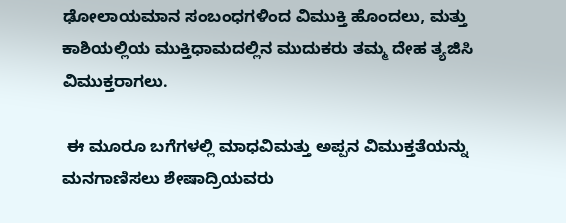ಢೋಲಾಯಮಾನ ಸಂಬಂಧಗಳಿಂದ ವಿಮುಕ್ತಿ ಹೊಂದಲು, ಮತ್ತು ಕಾಶಿಯಲ್ಲಿಯ ಮುಕ್ತಿಧಾಮದಲ್ಲಿನ ಮುದುಕರು ತಮ್ಮ ದೇಹ ತ್ಯಜಿಸಿ ವಿಮುಕ್ತರಾಗಲು.

 ಈ ಮೂರೂ ಬಗೆಗಳಲ್ಲಿ ಮಾಧವಿಮತ್ತು ಅಪ್ಪನ ವಿಮುಕ್ತತೆಯನ್ನು ಮನಗಾಣಿಸಲು ಶೇಷಾದ್ರಿಯವರು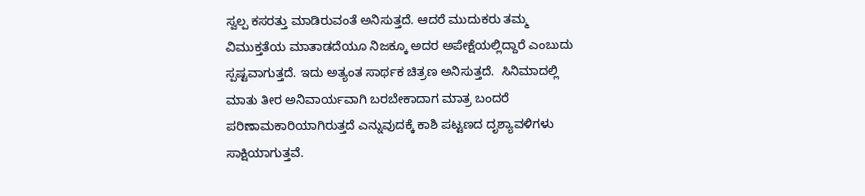ಸ್ವಲ್ಪ ಕಸರತ್ತು ಮಾಡಿರುವಂತೆ ಅನಿಸುತ್ತದೆ. ಆದರೆ ಮುದುಕರು ತಮ್ಮ ವಿಮುಕ್ತತೆಯ ಮಾತಾಡದೆಯೂ ನಿಜಕ್ಕೂ ಅದರ ಅಪೇಕ್ಷೆಯಲ್ಲಿದ್ದಾರೆ ಎಂಬುದು ಸ್ಪಷ್ಟವಾಗುತ್ತದೆ. ಇದು ಅತ್ಯಂತ ಸಾರ್ಥಕ ಚಿತ್ರಣ ಅನಿಸುತ್ತದೆ.  ಸಿನಿಮಾದಲ್ಲಿ ಮಾತು ತೀರ ಅನಿವಾರ್ಯವಾಗಿ ಬರಬೇಕಾದಾಗ ಮಾತ್ರ ಬಂದರೆ ಪರಿಣಾಮಕಾರಿಯಾಗಿರುತ್ತದೆ ಎನ್ನುವುದಕ್ಕೆ ಕಾಶಿ ಪಟ್ಟಣದ ದೃಶ್ಯಾವಳಿಗಳು ಸಾಕ್ಷಿಯಾಗುತ್ತವೆ.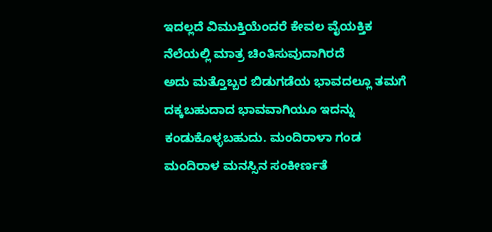ಇದಲ್ಲದೆ ವಿಮುಕ್ತಿಯೆಂದರೆ ಕೇವಲ ವೈಯಕ್ತಿಕ ನೆಲೆಯಲ್ಲಿ ಮಾತ್ರ ಚಿಂತಿಸುವುದಾಗಿರದೆ
ಅದು ಮತ್ತೊಬ್ಬರ ಬಿಡುಗಡೆಯ ಭಾವದಲ್ಲೂ ತಮಗೆ ದಕ್ಕಬಹುದಾದ ಭಾವವಾಗಿಯೂ ಇದನ್ನು ಕಂಡುಕೊಳ್ಳಬಹುದು. ಮಂದಿರಾಳಾ ಗಂಡ ಮಂದಿರಾಳ ಮನಸ್ಸಿನ ಸಂಕೀರ್ಣತೆ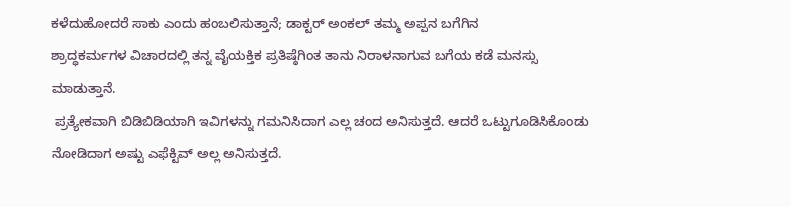ಕಳೆದುಹೋದರೆ ಸಾಕು ಎಂದು ಹಂಬಲಿಸುತ್ತಾನೆ; ಡಾಕ್ಟರ್ ಅಂಕಲ್ ತಮ್ಮ ಅಪ್ಪನ ಬಗೆಗಿನ
ಶ್ರಾದ್ಧಕರ್ಮಗಳ ವಿಚಾರದಲ್ಲಿ ತನ್ನ ವೈಯಕ್ತಿಕ ಪ್ರತಿಷ್ಠೆಗಿಂತ ತಾನು ನಿರಾಳನಾಗುವ ಬಗೆಯ ಕಡೆ ಮನಸ್ಸು ಮಾಡುತ್ತಾನೆ.
 ಪ್ರತ್ಯೇಕವಾಗಿ ಬಿಡಿಬಿಡಿಯಾಗಿ ಇವಿಗಳನ್ನು ಗಮನಿಸಿದಾಗ ಎಲ್ಲ ಚಂದ ಅನಿಸುತ್ತದೆ. ಆದರೆ ಒಟ್ಟುಗೂಡಿಸಿಕೊಂಡು ನೋಡಿದಾಗ ಅಷ್ಟು ಎಫೆಕ್ಟಿವ್ ಅಲ್ಲ ಅನಿಸುತ್ತದೆ.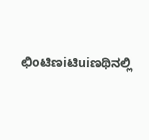ಛಿoಟಿಣiಟಿuiಣಥಿನಲ್ಲಿ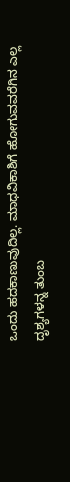ಒಂದು ಹದಕಾಣುವುದಿಲ್ಲ. ಮಾಧವಿಕಾಶಿಗೆ ಹೋಗುವವರೆಗಿನ ಎಲ್ಲ ದೃಶ್ಯಗಳನ್ನ ತುಂಬ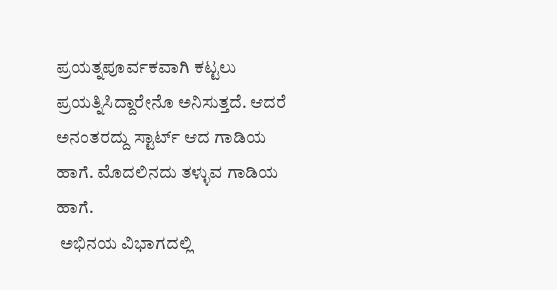ಪ್ರಯತ್ನಪೂರ್ವಕವಾಗಿ ಕಟ್ಟಲು ಪ್ರಯತ್ನಿಸಿದ್ದಾರೇನೊ ಅನಿಸುತ್ತದೆ. ಆದರೆ ಅನಂತರದ್ದು ಸ್ಟಾರ್ಟ್ ಆದ ಗಾಡಿಯ ಹಾಗೆ. ಮೊದಲಿನದು ತಳ್ಳುವ ಗಾಡಿಯ ಹಾಗೆ.
 ಅಭಿನಯ ವಿಭಾಗದಲ್ಲಿ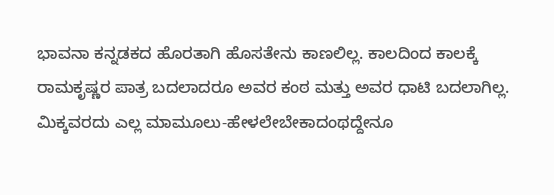ಭಾವನಾ ಕನ್ನಡಕದ ಹೊರತಾಗಿ ಹೊಸತೇನು ಕಾಣಲಿಲ್ಲ. ಕಾಲದಿಂದ ಕಾಲಕ್ಕೆ ರಾಮಕೃಷ್ಣರ ಪಾತ್ರ ಬದಲಾದರೂ ಅವರ ಕಂಠ ಮತ್ತು ಅವರ ಧಾಟಿ ಬದಲಾಗಿಲ್ಲ. ಮಿಕ್ಕವರದು ಎಲ್ಲ ಮಾಮೂಲು-ಹೇಳಲೇಬೇಕಾದಂಥದ್ದೇನೂ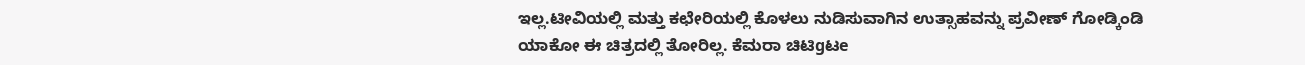ಇಲ್ಲ.ಟೀವಿಯಲ್ಲಿ ಮತ್ತು ಕಛೇರಿಯಲ್ಲಿ ಕೊಳಲು ನುಡಿಸುವಾಗಿನ ಉತ್ಸಾಹವನ್ನು ಪ್ರವೀಣ್ ಗೋಡ್ಕಿಂಡಿ ಯಾಕೋ ಈ ಚಿತ್ರದಲ್ಲಿ ತೋರಿಲ್ಲ. ಕೆಮರಾ ಚಿಟಿgಟe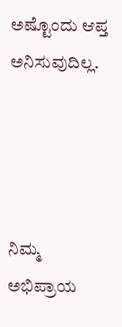ಅಷ್ಟೊಂದು ಆಪ್ತ ಅನಿಸುವುದಿಲ್ಲ.




ನಿಮ್ಮ ಅಭಿಪ್ರಾಯ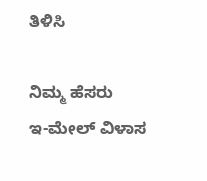ತಿಳಿಸಿ

ನಿಮ್ಮ ಹೆಸರು
ಇ-ಮೇಲ್ ವಿಳಾಸ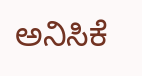ಅನಿಸಿಕೆ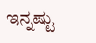ಇನ್ನಷ್ಟು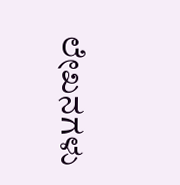ಲೇಖನಗಳು